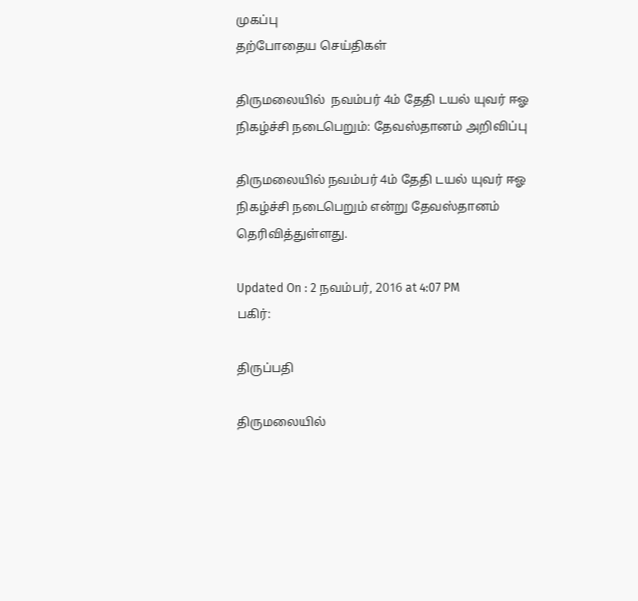முகப்பு
தற்போதைய செய்திகள்

திருமலையில்  நவம்பர் 4ம் தேதி டயல் யுவர் ஈஓ நிகழ்ச்சி நடைபெறும்: தேவஸ்தானம் அறிவிப்பு

திருமலையில் நவம்பர் 4ம் தேதி டயல் யுவர் ஈஓ நிகழ்ச்சி நடைபெறும் என்று தேவஸ்தானம் தெரிவித்துள்ளது.

Updated On : 2 நவம்பர், 2016 at 4:07 PM
பகிர்:

திருப்பதி

திருமலையில்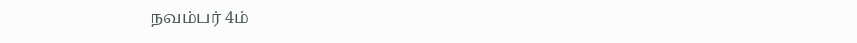நவம்பர் 4ம்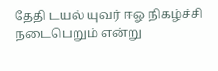தேதி டயல் யுவர் ஈஓ நிகழ்ச்சி நடைபெறும் என்று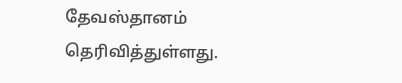தேவஸ்தானம் தெரிவித்துள்ளது.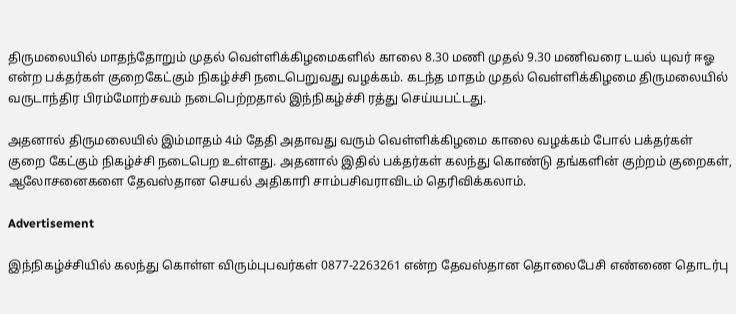திருமலையில் மாதந்தோறும் முதல் வெள்ளிக்கிழமைகளில் காலை 8.30 மணி முதல் 9.30 மணிவரை டயல் யுவர் ஈஓ என்ற பக்தர்கள் குறைகேட்கும் நிகழ்ச்சி நடைபெறுவது வழக்கம். கடந்த மாதம் முதல் வெள்ளிக்கிழமை திருமலையில் வருடாந்திர பிரம்மோற்சவம் நடைபெற்றதால் இந்நிகழ்ச்சி ரத்து செய்யபட்டது.

அதனால் திருமலையில் இம்மாதம் 4ம் தேதி அதாவது வரும் வெள்ளிக்கிழமை காலை வழக்கம் போல் பக்தர்கள் குறை கேட்கும் நிகழ்ச்சி நடைபெற உள்ளது. அதனால் இதில் பக்தர்கள் கலந்து கொண்டு தங்களின் குற்றம் குறைகள், ஆலோசனைகளை தேவஸ்தான செயல் அதிகாரி சாம்பசிவராவிடம் தெரிவிக்கலாம்.

Advertisement

இந்நிகழ்ச்சியில் கலந்து கொள்ள விரும்புபவர்கள் 0877-2263261 என்ற தேவஸ்தான தொலைபேசி எண்ணை தொடர்பு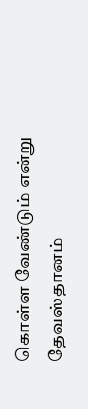கொள்ள வேண்டும் என்று தேவஸ்தானம்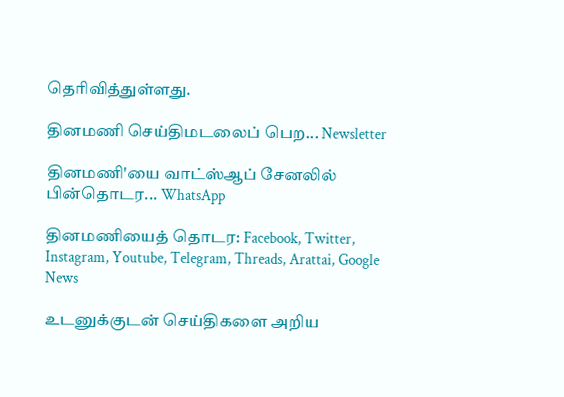தெரிவித்துள்ளது.

தினமணி செய்திமடலைப் பெற... Newsletter

தினமணி'யை வாட்ஸ்ஆப் சேனலில் பின்தொடர... WhatsApp

தினமணியைத் தொடர: Facebook, Twitter, Instagram, Youtube, Telegram, Threads, Arattai, Google News

உடனுக்குடன் செய்திகளை அறிய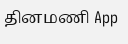தினமணி App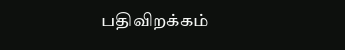பதிவிறக்கம்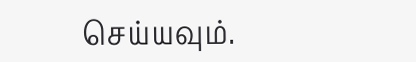செய்யவும்.